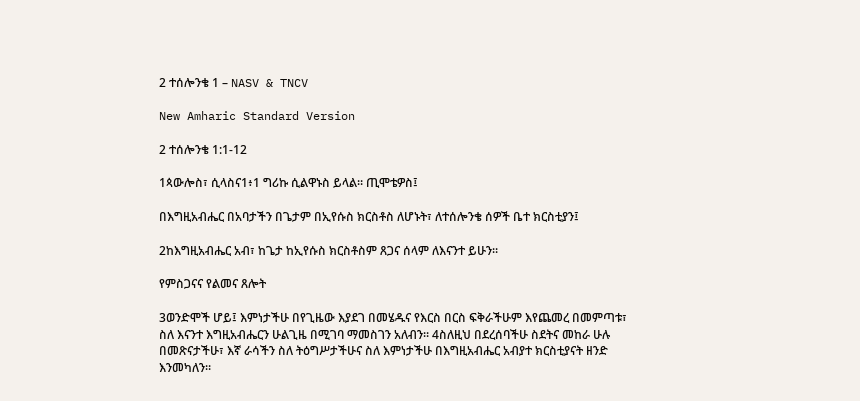2 ተሰሎንቄ 1 – NASV & TNCV

New Amharic Standard Version

2 ተሰሎንቄ 1:1-12

1ጳውሎስ፣ ሲላስና1፥1 ግሪኩ ሲልዋኑስ ይላል። ጢሞቴዎስ፤

በእግዚአብሔር በአባታችን በጌታም በኢየሱስ ክርስቶስ ለሆኑት፣ ለተሰሎንቄ ሰዎች ቤተ ክርስቲያን፤

2ከእግዚአብሔር አብ፣ ከጌታ ከኢየሱስ ክርስቶስም ጸጋና ሰላም ለእናንተ ይሁን።

የምስጋናና የልመና ጸሎት

3ወንድሞች ሆይ፤ እምነታችሁ በየጊዜው እያደገ በመሄዱና የእርስ በርስ ፍቅራችሁም እየጨመረ በመምጣቱ፣ ስለ እናንተ እግዚአብሔርን ሁልጊዜ በሚገባ ማመስገን አለብን። 4ስለዚህ በደረሰባችሁ ስደትና መከራ ሁሉ በመጽናታችሁ፣ እኛ ራሳችን ስለ ትዕግሥታችሁና ስለ እምነታችሁ በእግዚአብሔር አብያተ ክርስቲያናት ዘንድ እንመካለን።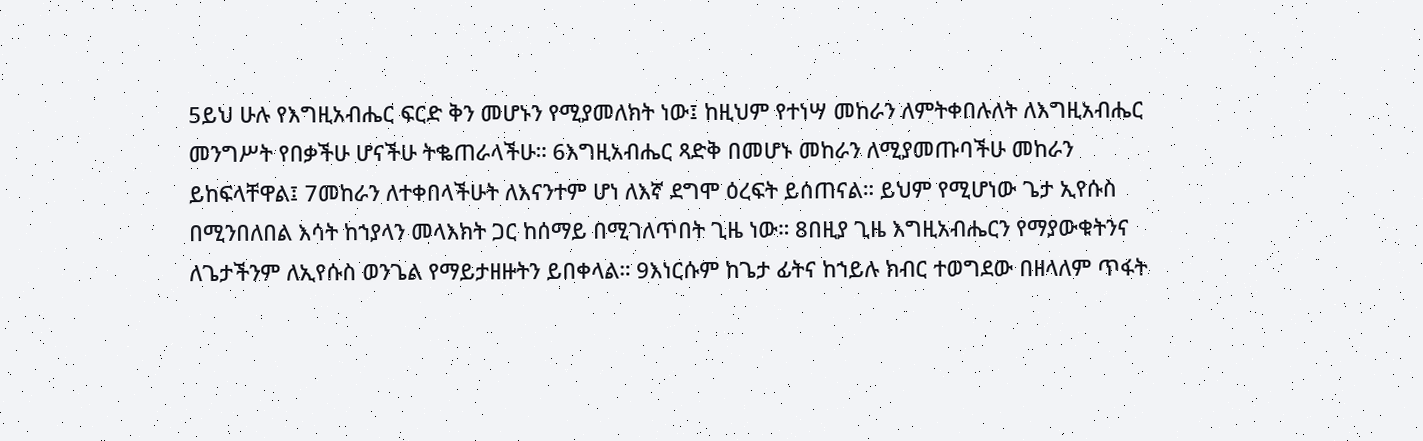5ይህ ሁሉ የእግዚአብሔር ፍርድ ቅን መሆኑን የሚያመለክት ነው፤ ከዚህም የተነሣ መከራን ለምትቀበሉለት ለእግዚአብሔር መንግሥት የበቃችሁ ሆናችሁ ትቈጠራላችሁ። 6እግዚአብሔር ጻድቅ በመሆኑ መከራን ለሚያመጡባችሁ መከራን ይከፍላቸዋል፤ 7መከራን ለተቀበላችሁት ለእናንተም ሆነ ለእኛ ደግሞ ዕረፍት ይሰጠናል። ይህም የሚሆነው ጌታ ኢየሱስ በሚንበለበል እሳት ከኀያላን መላእክት ጋር ከሰማይ በሚገለጥበት ጊዜ ነው። 8በዚያ ጊዜ እግዚአብሔርን የማያውቁትንና ለጌታችንም ለኢየሱስ ወንጌል የማይታዘዙትን ይበቀላል። 9እነርሱም ከጌታ ፊትና ከኀይሉ ክብር ተወግደው በዘላለም ጥፋት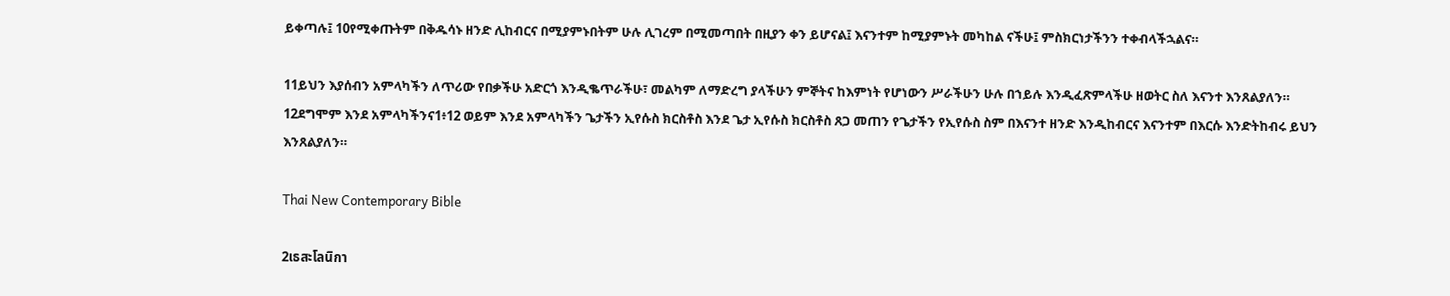ይቀጣሉ፤ 10የሚቀጡትም በቅዱሳኑ ዘንድ ሊከብርና በሚያምኑበትም ሁሉ ሊገረም በሚመጣበት በዚያን ቀን ይሆናል፤ እናንተም ከሚያምኑት መካከል ናችሁ፤ ምስክርነታችንን ተቀብላችኋልና።

11ይህን እያሰብን አምላካችን ለጥሪው የበቃችሁ አድርጎ እንዲቈጥራችሁ፣ መልካም ለማድረግ ያላችሁን ምኞትና ከእምነት የሆነውን ሥራችሁን ሁሉ በኀይሉ እንዲፈጽምላችሁ ዘወትር ስለ እናንተ እንጸልያለን። 12ደግሞም እንደ አምላካችንና1፥12 ወይም እንደ አምላካችን ጌታችን ኢየሱስ ክርስቶስ እንደ ጌታ ኢየሱስ ክርስቶስ ጸጋ መጠን የጌታችን የኢየሱስ ስም በእናንተ ዘንድ እንዲከብርና እናንተም በእርሱ እንድትከብሩ ይህን እንጸልያለን።

Thai New Contemporary Bible

2เธสะโลนิกา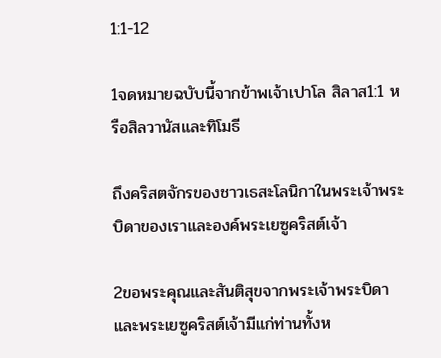1:1-12

1จดหมายฉบับนี้จากข้าพเจ้าเปาโล สิลาส1:1 หรือสิลวานัสและทิโมธี

ถึงคริสตจักรของชาวเธสะโลนิกาในพระเจ้าพระบิดาของเราและองค์พระเยซูคริสต์เจ้า

2ขอพระคุณและสันติสุขจากพระเจ้าพระบิดาและพระเยซูคริสต์เจ้ามีแก่ท่านทั้งห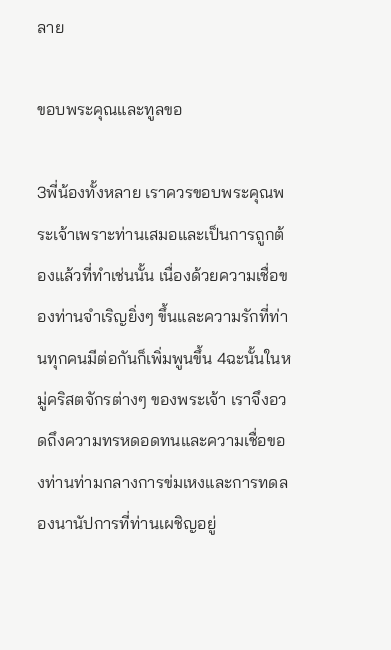ลาย

ขอบพระคุณและทูลขอ

3พี่น้องทั้งหลาย เราควรขอบพระคุณพระเจ้าเพราะท่านเสมอและเป็นการถูกต้องแล้วที่ทำเช่นนั้น เนื่องด้วยความเชื่อของท่านจำเริญยิ่งๆ ขึ้นและความรักที่ท่านทุกคนมีต่อกันก็เพิ่มพูนขึ้น 4ฉะนั้นในหมู่คริสตจักรต่างๆ ของพระเจ้า เราจึงอวดถึงความทรหดอดทนและความเชื่อของท่านท่ามกลางการข่มเหงและการทดลองนานัปการที่ท่านเผชิญอยู่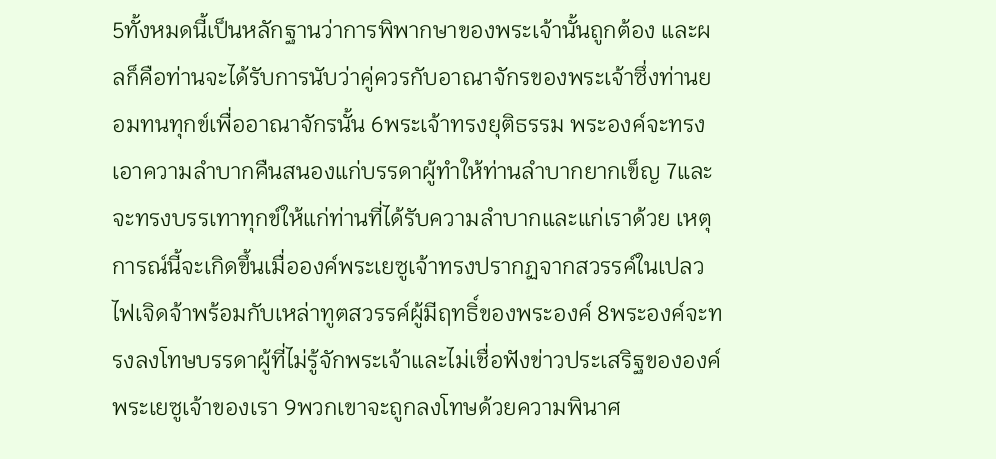5ทั้งหมดนี้เป็นหลักฐานว่าการพิพากษาของพระเจ้านั้นถูกต้อง และผลก็คือท่านจะได้รับการนับว่าคู่ควรกับอาณาจักรของพระเจ้าซึ่งท่านยอมทนทุกข์เพื่ออาณาจักรนั้น 6พระเจ้าทรงยุติธรรม พระองค์จะทรงเอาความลำบากคืนสนองแก่บรรดาผู้ทำให้ท่านลำบากยากเข็ญ 7และจะทรงบรรเทาทุกข์ให้แก่ท่านที่ได้รับความลำบากและแก่เราด้วย เหตุการณ์นี้จะเกิดขึ้นเมื่อองค์พระเยซูเจ้าทรงปรากฏจากสวรรค์ในเปลวไฟเจิดจ้าพร้อมกับเหล่าทูตสวรรค์ผู้มีฤทธิ์ของพระองค์ 8พระองค์จะทรงลงโทษบรรดาผู้ที่ไม่รู้จักพระเจ้าและไม่เชื่อฟังข่าวประเสริฐขององค์พระเยซูเจ้าของเรา 9พวกเขาจะถูกลงโทษด้วยความพินาศ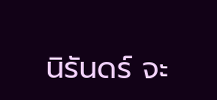นิรันดร์ จะ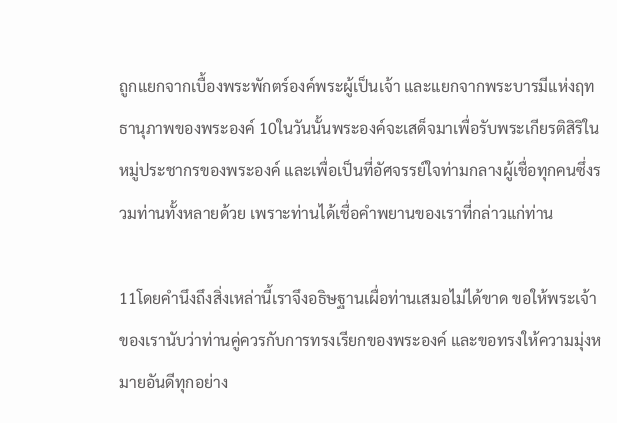ถูกแยกจากเบื้องพระพักตร์องค์พระผู้เป็นเจ้า และแยกจากพระบารมีแห่งฤทธานุภาพของพระองค์ 10ในวันนั้นพระองค์จะเสด็จมาเพื่อรับพระเกียรติสิริในหมู่ประชากรของพระองค์ และเพื่อเป็นที่อัศจรรย์ใจท่ามกลางผู้เชื่อทุกคนซึ่งรวมท่านทั้งหลายด้วย เพราะท่านได้เชื่อคำพยานของเราที่กล่าวแก่ท่าน

11โดยคำนึงถึงสิ่งเหล่านี้เราจึงอธิษฐานเผื่อท่านเสมอไม่ได้ขาด ขอให้พระเจ้าของเรานับว่าท่านคู่ควรกับการทรงเรียกของพระองค์ และขอทรงให้ความมุ่งหมายอันดีทุกอย่าง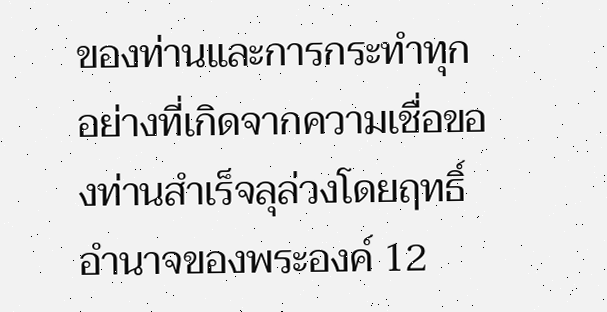ของท่านและการกระทำทุกอย่างที่เกิดจากความเชื่อของท่านสำเร็จลุล่วงโดยฤทธิ์อำนาจของพระองค์ 12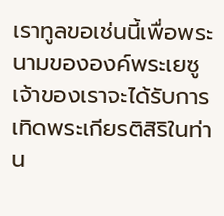เราทูลขอเช่นนี้เพื่อพระนามขององค์พระเยซูเจ้าของเราจะได้รับการเทิดพระเกียรติสิริในท่าน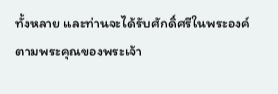ทั้งหลาย และท่านจะได้รับศักดิ์ศรีในพระองค์ตามพระคุณของพระเจ้า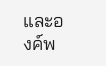และองค์พ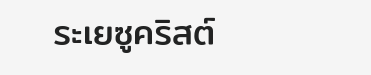ระเยซูคริสต์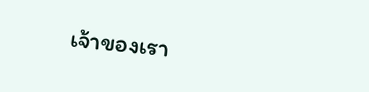เจ้าของเรา